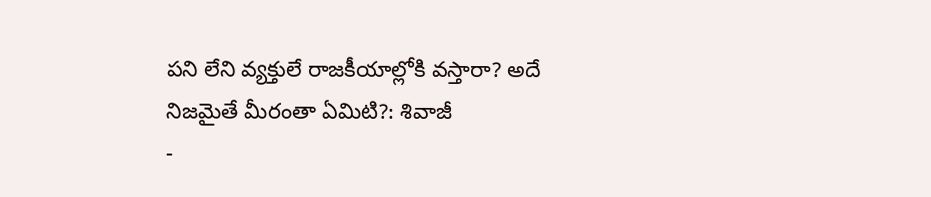పని లేని వ్యక్తులే రాజకీయాల్లోకి వస్తారా? అదే నిజమైతే మీరంతా ఏమిటి?: శివాజీ
-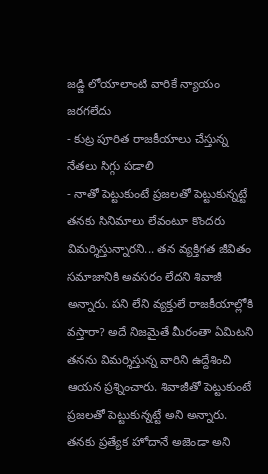జడ్జి లోయాలాంటి వారికే న్యాయం జరగలేదు
- కుట్ర పూరిత రాజకీయాలు చేస్తున్న నేతలు సిగ్గు పడాలి
- నాతో పెట్టుకుంటే ప్రజలతో పెట్టుకున్నట్టే
తనకు సినిమాలు లేవంటూ కొందరు విమర్శిస్తున్నారని... తన వ్యక్తిగత జీవితం సమాజానికి అవసరం లేదని శివాజీ అన్నారు. పని లేని వ్యక్తులే రాజకీయాల్లోకి వస్తారా? అదే నిజమైతే మీరంతా ఏమిటని తనను విమర్శిస్తున్న వారిని ఉద్దేశించి ఆయన ప్రశ్నించారు. శివాజీతో పెట్టుకుంటే ప్రజలతో పెట్టుకున్నట్టే అని అన్నారు. తనకు ప్రత్యేక హోదానే అజెండా అని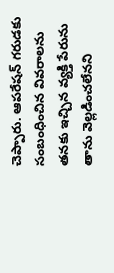చెప్పారు. ఆపరేషన్ గరుడకు సంబంధించిన వివరాలను తనకు ఇచ్చిన వ్యక్తి పేరును తాను వెల్లడించలేనని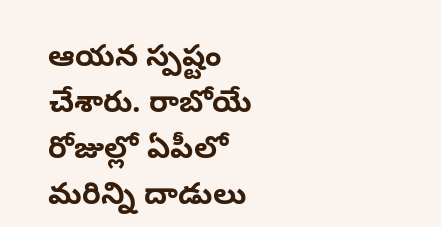ఆయన స్పష్టం చేశారు. రాబోయే రోజుల్లో ఏపీలో మరిన్ని దాడులు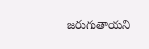జరుగుతాయని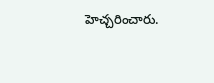హెచ్చరించారు.